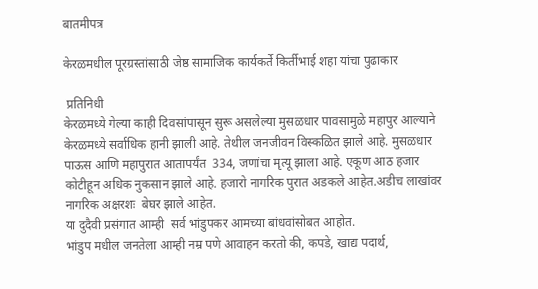बातमीपत्र

केरळमधील पूरग्रस्तांसाठी जेष्ठ सामाजिक कार्यकर्ते किर्तीभाई शहा यांचा पुढाकार

 प्रतिनिधी
केरळमध्ये गेल्या काही दिवसांपासून सुरू असलेल्या मुसळधार पावसामुळे महापुर आल्याने केरळमध्ये सर्वाधिक हानी झाली आहे. तेथील जनजीवन विस्कळित झाले आहे. मुसळधार पाऊस आणि महापुरात आतापर्यंत  334, जणांचा मृत्यू झाला आहे. एकूण आठ हजार कोटीहून अधिक नुकसान झाले आहे. हजारो नागरिक पुरात अडकले आहेत.अडीच लाखांवर नागरिक अक्षरशः  बेघर झाले आहेत.
या दुदैवी प्रसंगात आम्ही  सर्व भांडुपकर आमच्या बांधवांसोबत आहोत.
भांडुप मधील जनतेला आम्ही नम्र पणे आवाहन करतो की, कपडे, खाद्य पदार्थ,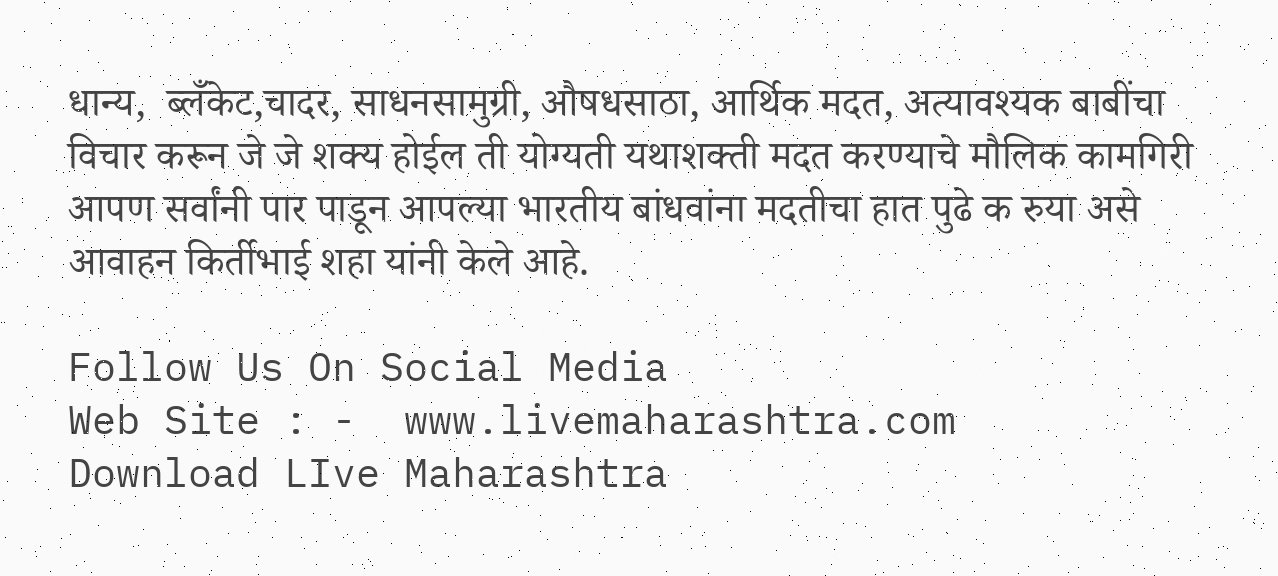धान्य,  ब्लँकेट,चादर, साधनसामुग्री, औषधसाठा, आर्थिक मदत, अत्यावश्यक बाबींचा विचार करून जे जे शक्य होईल ती योग्यती यथाशक्ती मदत करण्याचे मौलिक कामगिरी आपण सर्वांनी पार पाडून आपल्या भारतीय बांधवांना मदतीचा हात पुढे क रुया असे आवाहन किर्तीभाई शहा यांनी केले आहे.

Follow Us On Social Media
Web Site : -  www.livemaharashtra.com
Download LIve Maharashtra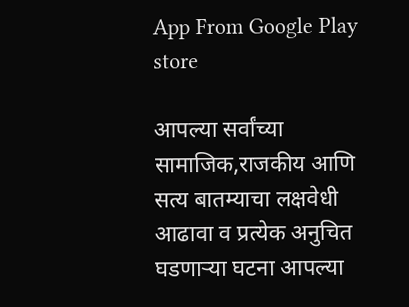App From Google Play store

आपल्या सर्वांच्या सामाजिक,राजकीय आणि सत्य बातम्याचा लक्षवेधी आढावा व प्रत्येक अनुचित घडणाऱ्या घटना आपल्या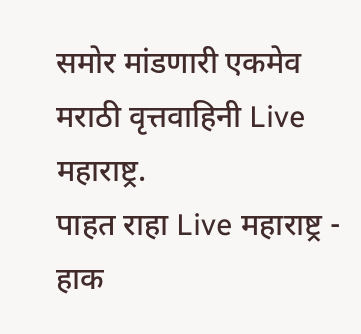समोर मांडणारी एकमेव मराठी वृत्तवाहिनी Live महाराष्ट्र.
पाहत राहा Live महाराष्ट्र - हाक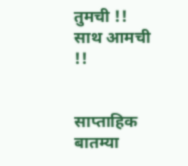तुमची !! साथ आमची !!


साप्ताहिक बातम्या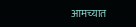आमच्यात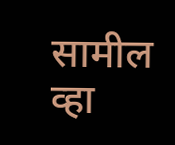सामील व्हा